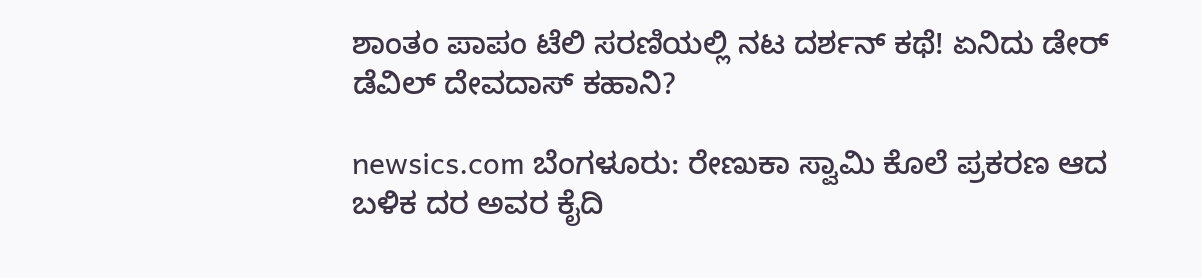ಶಾಂತಂ ಪಾಪಂ ಟೆಲಿ ಸರಣಿಯಲ್ಲಿ ನಟ ದರ್ಶನ್ ಕಥೆ! ಏನಿದು ಡೇರ್ ಡೆವಿಲ್ ದೇವದಾಸ್ ಕಹಾನಿ?

newsics.com ಬೆಂಗಳೂರು: ರೇಣುಕಾ ಸ್ವಾಮಿ ಕೊಲೆ ಪ್ರಕರಣ ಆದ ಬಳಿಕ ದರ ಅವರ ಕೈದಿ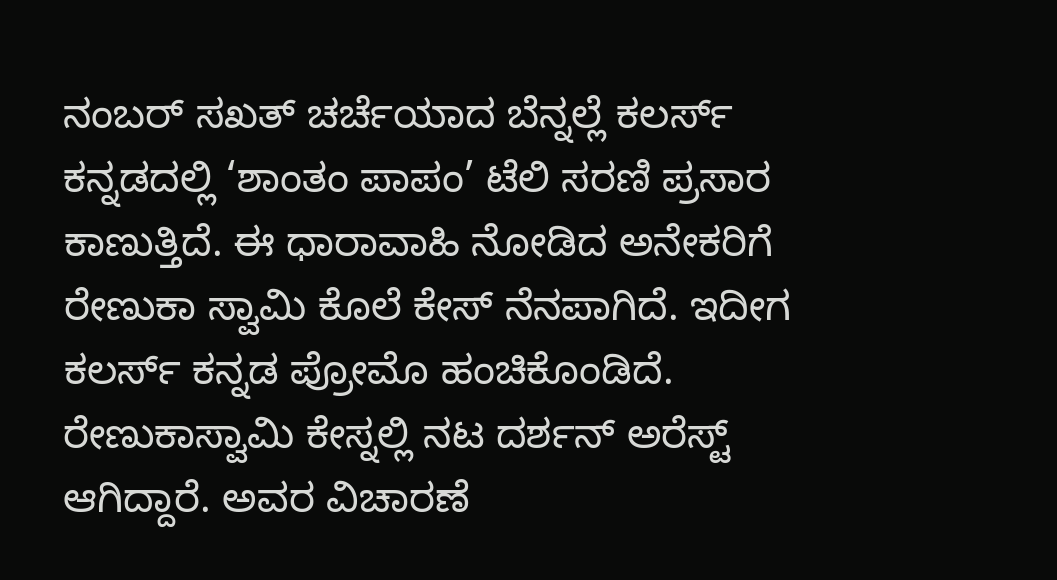ನಂಬರ್‌ ಸಖತ್‌ ಚರ್ಚೆಯಾದ ಬೆನ್ನಲ್ಲೆ ಕಲರ್ಸ್ ಕನ್ನಡದಲ್ಲಿ ‘ಶಾಂತಂ ಪಾಪಂ’ ಟೆಲಿ ಸರಣಿ ಪ್ರಸಾರ ಕಾಣುತ್ತಿದೆ. ಈ ಧಾರಾವಾಹಿ ನೋಡಿದ ಅನೇಕರಿಗೆ ರೇಣುಕಾ ಸ್ವಾಮಿ ಕೊಲೆ ಕೇಸ್ ನೆನಪಾಗಿದೆ. ಇದೀಗ ಕಲರ್ಸ್‌ ಕನ್ನಡ ಪ್ರೋಮೊ ಹಂಚಿಕೊಂಡಿದೆ. ರೇಣುಕಾಸ್ವಾಮಿ ಕೇಸ್ನಲ್ಲಿ ನಟ ದರ್ಶನ್ ಅರೆಸ್ಟ್ ಆಗಿದ್ದಾರೆ. ಅವರ ವಿಚಾರಣೆ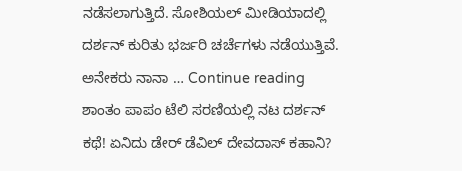ನಡೆಸಲಾಗುತ್ತಿದೆ. ಸೋಶಿಯಲ್ ಮೀಡಿಯಾದಲ್ಲಿ ದರ್ಶನ್ ಕುರಿತು ಭರ್ಜರಿ ಚರ್ಚೆಗಳು ನಡೆಯುತ್ತಿವೆ. ಅನೇಕರು ನಾನಾ … Continue reading ಶಾಂತಂ ಪಾಪಂ ಟೆಲಿ ಸರಣಿಯಲ್ಲಿ ನಟ ದರ್ಶನ್ ಕಥೆ! ಏನಿದು ಡೇರ್ ಡೆವಿಲ್ ದೇವದಾಸ್ ಕಹಾನಿ?